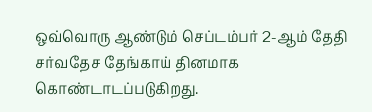ஒவ்வொரு ஆண்டும் செப்டம்பர் 2-ஆம் தேதி சர்வதேச தேங்காய் தினமாக கொண்டாடப்படுகிறது.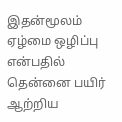இதன்மூலம் ஏழ்மை ஒழிப்பு என்பதில் தென்னை பயிர் ஆற்றிய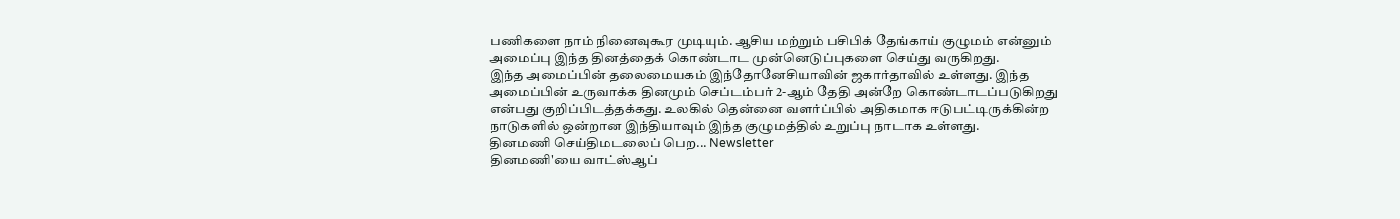பணிகளை நாம் நினைவுகூர முடியும். ஆசிய மற்றும் பசிபிக் தேங்காய் குழுமம் என்னும் அமைப்பு இந்த தினத்தைக் கொண்டாட முன்னெடுப்புகளை செய்து வருகிறது.
இந்த அமைப்பின் தலைமையகம் இந்தோனேசியாவின் ஜகார்தாவில் உள்ளது. இந்த அமைப்பின் உருவாக்க தினமும் செப்டம்பர் 2-ஆம் தேதி அன்றே கொண்டாடப்படுகிறது என்பது குறிப்பிடத்தக்கது. உலகில் தென்னை வளர்ப்பில் அதிகமாக ஈடுபட்டிருக்கின்ற நாடுகளில் ஒன்றான இந்தியாவும் இந்த குழுமத்தில் உறுப்பு நாடாக உள்ளது.
தினமணி செய்திமடலைப் பெற... Newsletter
தினமணி'யை வாட்ஸ்ஆப்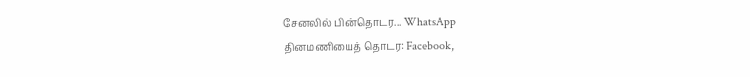சேனலில் பின்தொடர... WhatsApp
தினமணியைத் தொடர: Facebook,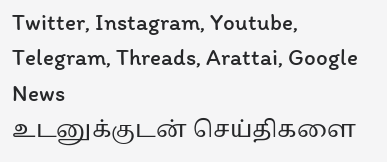Twitter, Instagram, Youtube, Telegram, Threads, Arattai, Google News
உடனுக்குடன் செய்திகளை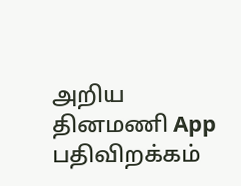அறிய தினமணி App பதிவிறக்கம்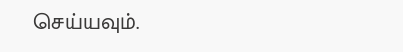செய்யவும்.